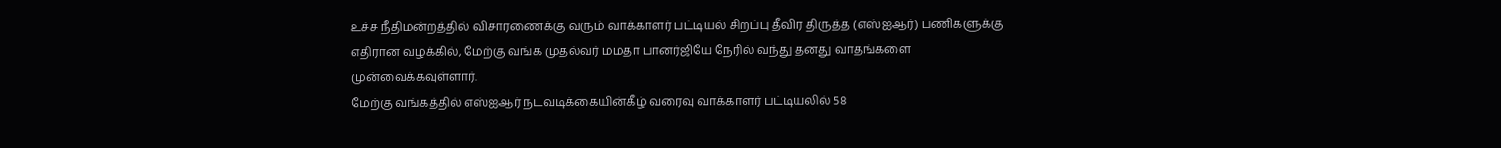உச்ச நீதிமன்றத்தில் விசாரணைக்கு வரும் வாக்காளர் பட்டியல் சிறப்பு தீவிர திருத்த (எஸ்ஐஆர்) பணிகளுக்கு எதிரான வழக்கில், மேற்கு வங்க முதல்வர் மமதா பானர்ஜியே நேரில் வந்து தனது வாதங்களை முன்வைக்கவுள்ளார்.
மேற்கு வங்கத்தில் எஸ்ஐஆர் நடவடிக்கையின்கீழ் வரைவு வாக்காளர் பட்டியலில் 58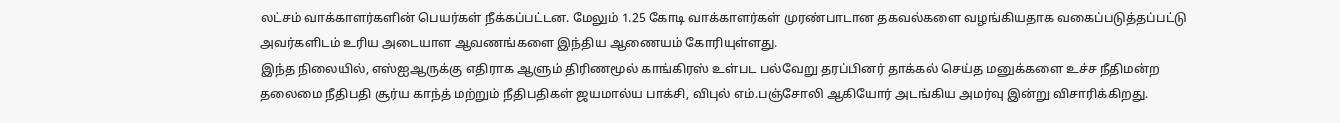லட்சம் வாக்காளர்களின் பெயர்கள் நீக்கப்பட்டன. மேலும் 1.25 கோடி வாக்காளர்கள் முரண்பாடான தகவல்களை வழங்கியதாக வகைப்படுத்தப்பட்டு அவர்களிடம் உரிய அடையாள ஆவணங்களை இந்திய ஆணையம் கோரியுள்ளது.
இந்த நிலையில், எஸ்ஐஆருக்கு எதிராக ஆளும் திரிணமூல் காங்கிரஸ் உள்பட பல்வேறு தரப்பினர் தாக்கல் செய்த மனுக்களை உச்ச நீதிமன்ற தலைமை நீதிபதி சூர்ய காந்த் மற்றும் நீதிபதிகள் ஜயமால்ய பாக்சி, விபுல் எம்.பஞ்சோலி ஆகியோர் அடங்கிய அமர்வு இன்று விசாரிக்கிறது.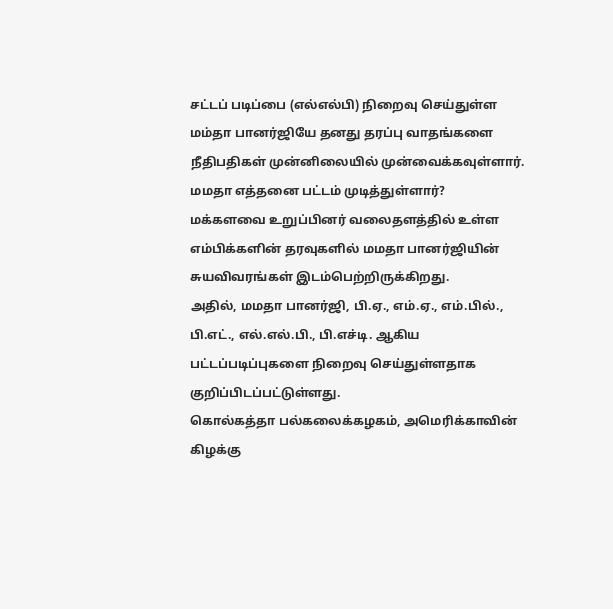சட்டப் படிப்பை (எல்எல்பி) நிறைவு செய்துள்ள மம்தா பானர்ஜியே தனது தரப்பு வாதங்களை நீதிபதிகள் முன்னிலையில் முன்வைக்கவுள்ளார்.
மமதா எத்தனை பட்டம் முடித்துள்ளார்?
மக்களவை உறுப்பினர் வலைதளத்தில் உள்ள எம்பிக்களின் தரவுகளில் மமதா பானர்ஜியின் சுயவிவரங்கள் இடம்பெற்றிருக்கிறது.
அதில், மமதா பானர்ஜி, பி.ஏ., எம்.ஏ., எம்.பில்., பி.எட்., எல்.எல்.பி., பி.எச்டி. ஆகிய பட்டப்படிப்புகளை நிறைவு செய்துள்ளதாக குறிப்பிடப்பட்டுள்ளது.
கொல்கத்தா பல்கலைக்கழகம், அமெரிக்காவின் கிழக்கு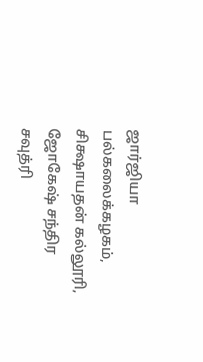ஜார்ஜியா பல்கலைக்கழகம், சிக்ஷாயதன் கல்லூரி, ஜோகேஷ் சந்திர சவுத்ரி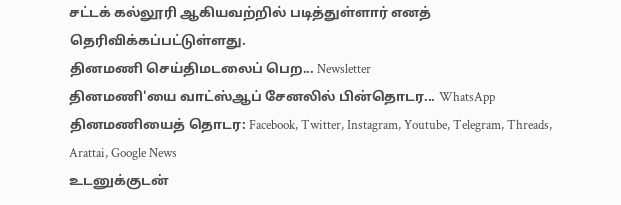சட்டக் கல்லூரி ஆகியவற்றில் படித்துள்ளார் எனத் தெரிவிக்கப்பட்டுள்ளது.
தினமணி செய்திமடலைப் பெற... Newsletter
தினமணி'யை வாட்ஸ்ஆப் சேனலில் பின்தொடர... WhatsApp
தினமணியைத் தொடர: Facebook, Twitter, Instagram, Youtube, Telegram, Threads, Arattai, Google News
உடனுக்குடன்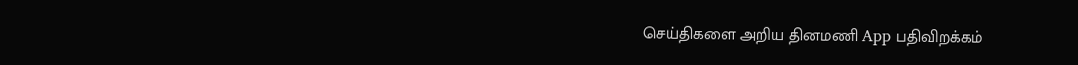செய்திகளை அறிய தினமணி App பதிவிறக்கம்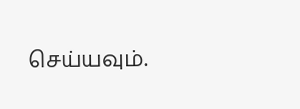செய்யவும்.